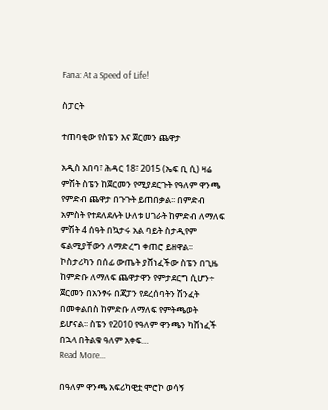Fana: At a Speed of Life!

ስፓርት

ተጠባቂው የስፔን እና ጀርመን ጨዋታ

አዲስ አበባ፣ ሕዳር 18፣ 2015 (ኤፍ ቢ ሲ) ዛሬ ምሽት ስፔን ከጀርመን የሚያደርጉት የዓለም ዋንጫ የምድብ ጨዋታ በጉጉት ይጠበቃል፡፡ በምድብ አምስት የተደለደሉት ሁለቱ ሀገራት ከምድብ ለማለፍ ምሽት 4 ሰዓት በኳታሩ አል ባይት ስታዲየም ፍልሚያቸውን ለማድረግ ቀጠሮ ይዘዋል፡፡ ኮስታሪካን በሰፊ ውጤት ያሸነፈችው ስፔን በጊዜ ከምድቡ ለማለፍ ጨዋታዋን የምታደርግ ሲሆን÷ ጀርመን በአንፃሩ በጃፓን የደረሰባትን ሽንፈት በመቀልበስ ከምድቡ ለማለፍ የምትጫወት ይሆናል፡፡ ስፔን የ2010 የዓለም ዋንጫን ካሸነፈች በኋላ በትልቁ ዓለም አቀፍ…
Read More...

በዓለም ዋንጫ አፍሪካዊቷ ሞሮኮ ወሳኝ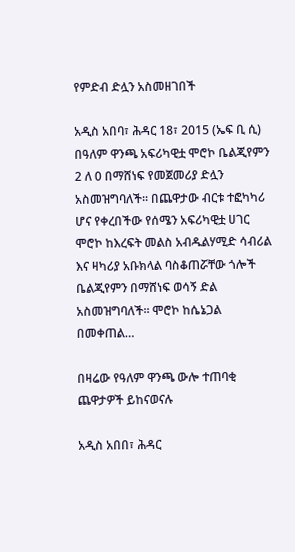የምድብ ድሏን አስመዘገበች

አዲስ አበባ፣ ሕዳር 18፣ 2015 (ኤፍ ቢ ሲ) በዓለም ዋንጫ አፍሪካዊቷ ሞሮኮ ቤልጂየምን 2 ለ 0 በማሸነፍ የመጀመሪያ ድሏን አስመዝግባለች፡፡ በጨዋታው ብርቱ ተፎካካሪ ሆና የቀረበችው የሰሜን አፍሪካዊቷ ሀገር ሞሮኮ ከእረፍት መልስ አብዱልሃሚድ ሳብሪል እና ዛካሪያ አቡክላል ባስቆጠሯቸው ጎሎች ቤልጂየምን በማሸነፍ ወሳኝ ድል አስመዝግባለች፡፡ ሞሮኮ ከሴኔጋል በመቀጠል…

በዛሬው የዓለም ዋንጫ ውሎ ተጠባቂ ጨዋታዎች ይከናወናሉ

አዲስ አበበ፣ ሕዳር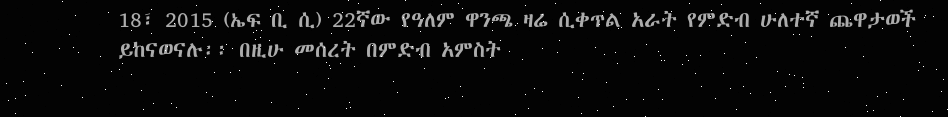18፣ 2015 (ኤፍ ቢ ሲ) 22ኛው የዓለም ዋንጫ ዛሬ ሲቀጥል አራት የምድብ ሁለተኛ ጨዋታወች ይከናወናሉ፡፡ በዚሁ መሰረት በምድብ አምስት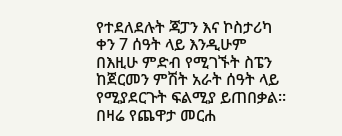የተደለደሉት ጃፓን እና ኮስታሪካ ቀን 7 ሰዓት ላይ እንዲሁም በእዚሁ ምድብ የሚገኙት ስፔን ከጀርመን ምሽት አራት ሰዓት ላይ የሚያደርጉት ፍልሚያ ይጠበቃል፡፡ በዛሬ የጨዋታ መርሐ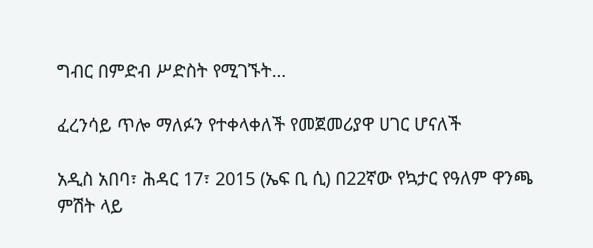ግብር በምድብ ሥድስት የሚገኙት…

ፈረንሳይ ጥሎ ማለፉን የተቀላቀለች የመጀመሪያዋ ሀገር ሆናለች

አዲስ አበባ፣ ሕዳር 17፣ 2015 (ኤፍ ቢ ሲ) በ22ኛው የኳታር የዓለም ዋንጫ ምሽት ላይ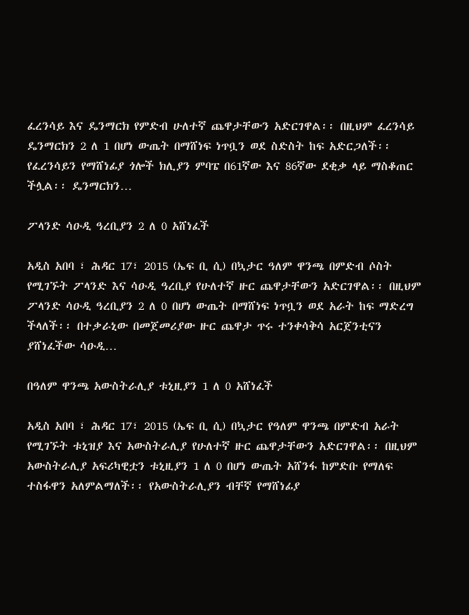ፈረንሳይ እና ዴንማርክ የምድብ ሁለተኛ ጨዋታቸውን አድርገዋል፡፡ በዚህም ፈረንሳይ ዴንማርክን 2 ለ 1 በሆነ ውጤት በማሸነፍ ነጥቧን ወደ ስድስት ከፍ አድርጋለች፡፡ የፈረንሳይን የማሸነፊያ ጎሎች ክሊያን ምባፔ በ61ኛው እና 86ኛው ደቂቃ ላይ ማስቆጠር ችሏል፡፡ ዴንማርክን…

ፖላንድ ሳዑዲ ዓረቢያን 2 ለ 0 አሸነፈች

አዲስ አበባ ፣ ሕዳር 17፣ 2015 (ኤፍ ቢ ሲ) በኳታር ዓለም ዋንጫ በምድብ ሶስት የሚገኙት ፖላንድ እና ሳዑዲ ዓረቢያ የሁለተኛ ዙር ጨዋታቸውን አድርገዋል፡፡ በዚህም ፖላንድ ሳዑዲ ዓረቢያን 2 ለ 0 በሆነ ውጤት በማሸነፍ ነጥቧን ወደ አራት ከፍ ማድረግ ችላለች፡፡ በተቃራኒው በመጀመሪያው ዙር ጨዋታ ጥሩ ተንቀሳቅሳ አርጀንቲናን ያሸነፈችው ሳዑዲ…

በዓለም ዋንጫ አውስትራሊያ ቱኒዚያን 1 ለ 0 አሸነፈች

አዲስ አበባ ፣ ሕዳር 17፣ 2015 (ኤፍ ቢ ሲ) በኳታር የዓለም ዋንጫ በምድብ አራት የሚገኙት ቱኒዝያ እና አውስትራሊያ የሁለተኛ ዙር ጨዋታቸውን አድርገዋል፡፡ በዚህም አውስትራሊያ አፍሪካዊቷን ቱኒዚያን 1 ለ 0 በሆነ ውጤት አሸንፋ ከምድቡ የማለፍ ተስፋዋን አለምልማለች፡፡ የአውስትራሊያን ብቸኛ የማሸነፊያ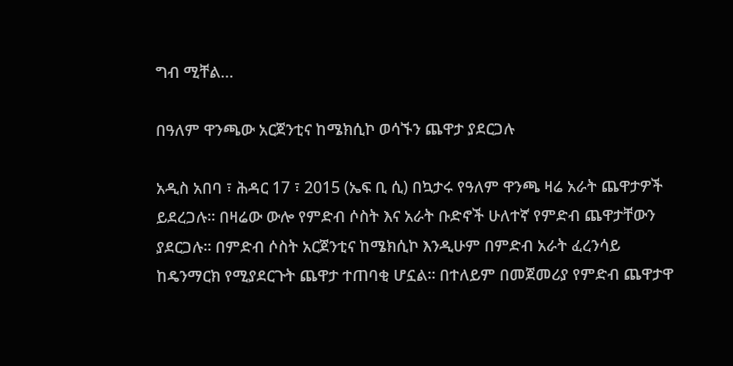ግብ ሚቸል…

በዓለም ዋንጫው አርጀንቲና ከሜክሲኮ ወሳኙን ጨዋታ ያደርጋሉ

አዲስ አበባ ፣ ሕዳር 17 ፣ 2015 (ኤፍ ቢ ሲ) በኳታሩ የዓለም ዋንጫ ዛሬ አራት ጨዋታዎች ይደረጋሉ። በዛሬው ውሎ የምድብ ሶስት እና አራት ቡድኖች ሁለተኛ የምድብ ጨዋታቸውን ያደርጋሉ። በምድብ ሶስት አርጀንቲና ከሜክሲኮ እንዲሁም በምድብ አራት ፈረንሳይ ከዴንማርክ የሚያደርጉት ጨዋታ ተጠባቂ ሆኗል። በተለይም በመጀመሪያ የምድብ ጨዋታዋ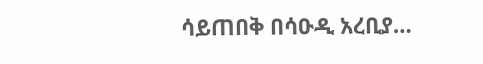ሳይጠበቅ በሳዑዲ አረቢያ…